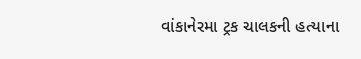વાંકાનેરમા ટ્રક ચાલકની હત્યાના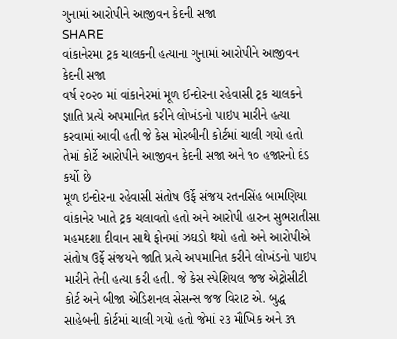ગુનામાં આરોપીને આજીવન કેદની સજા
SHARE
વાંકાનેરમા ટ્રક ચાલકની હત્યાના ગુનામાં આરોપીને આજીવન કેદની સજા
વર્ષ ૨૦૨૦ માં વાંકાનેરમાં મૂળ ઈન્દોરના રહેવાસી ટ્રક ચાલકને જ્ઞાતિ પ્રત્યે અપમાનિત કરીને લોખંડનો પાઇપ મારીને હત્યા કરવામાં આવી હતી જે કેસ મોરબીની કોર્ટમાં ચાલી ગયો હતો તેમાં કોર્ટે આરોપીને આજીવન કેદની સજા અને ૧૦ હજારનો દંડ કર્યો છે
મૂળ ઇન્દોરના રહેવાસી સંતોષ ઉર્ફે સંજય રતનસિંહ બામણિયા વાંકાનેર ખાતે ટ્રક ચલાવતો હતો અને આરોપી હારુન સુભરાતીસા મહમદશા દીવાન સાથે ફોનમાં ઝઘડો થયો હતો અને આરોપીએ સંતોષ ઉર્ફે સંજયને જાતિ પ્રત્યે અપમાનિત કરીને લોખંડનો પાઇપ મારીને તેની હત્યા કરી હતી. જે કેસ સ્પેશિયલ જજ એટ્રોસીટી કોર્ટ અને બીજા એડિશનલ સેસન્સ જજ વિરાટ એ. બુદ્ધ સાહેબની કોર્ટમાં ચાલી ગયો હતો જેમાં ૨૩ મૌખિક અને ૩૧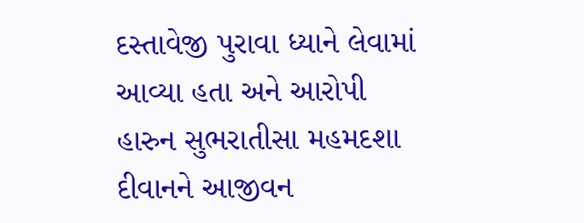દસ્તાવેજી પુરાવા ધ્યાને લેવામાં આવ્યા હતા અને આરોપી હારુન સુભરાતીસા મહમદશા દીવાનને આજીવન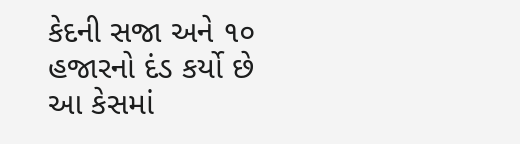કેદની સજા અને ૧૦ હજારનો દંડ કર્યો છે આ કેસમાં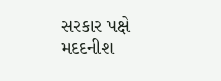સરકાર પક્ષે મદદનીશ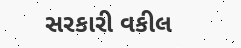સરકારી વકીલ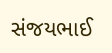સંજયભાઈ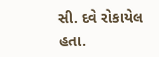સી. દવે રોકાયેલ હતા.